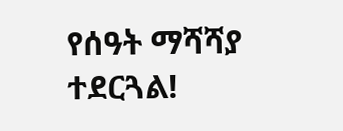የሰዓት ማሻሻያ ተደርጓል!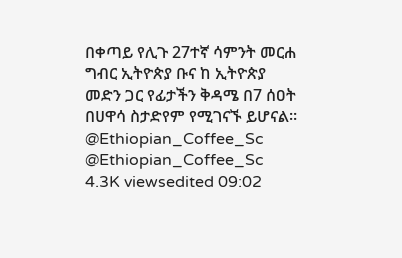በቀጣይ የሊጉ 27ተኛ ሳምንት መርሐ ግብር ኢትዮጵያ ቡና ከ ኢትዮጵያ መድን ጋር የፊታችን ቅዳሜ በ7 ሰዐት በሀዋሳ ስታድየም የሚገናኙ ይሆናል። @Ethiopian_Coffee_Sc @Ethiopian_Coffee_Sc 4.3K viewsedited 09:02